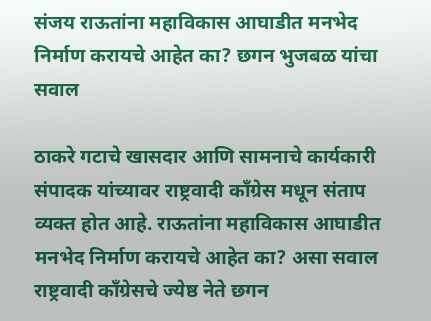संजय राऊतांना महाविकास आघाडीत मनभेद निर्माण करायचे आहेत का? छगन भुजबळ यांचा सवाल

ठाकरे गटाचे खासदार आणि सामनाचे कार्यकारी संपादक यांच्यावर राष्ट्रवादी काँग्रेस मधून संताप व्यक्त होत आहे. राऊतांना महाविकास आघाडीत मनभेद निर्माण करायचे आहेत का? असा सवाल राष्ट्रवादी काँग्रेसचे ज्येष्ठ नेते छगन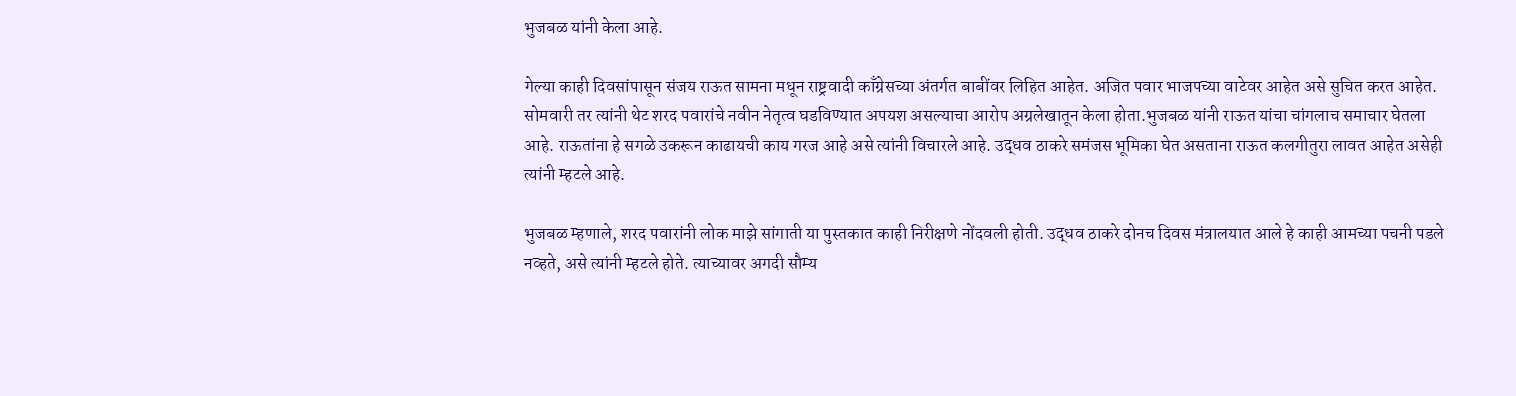भुजबळ यांनी केला आहे.

गेल्या काही दिवसांपासून संजय राऊत सामना मधून राष्ट्रवादी काँग्रेसच्या अंतर्गत बाबींवर लिहित आहेत. अजित पवार भाजपच्या वाटेवर आहेत असे सुचित करत आहेत. सोमवारी तर त्यांनी थेट शरद पवारांचे नवीन नेतृत्व घडविण्यात अपयश असल्याचा आरोप अग्रलेखातून केला होता.भुजबळ यांनी राऊत यांचा चांगलाच समाचार घेतला आहे. राऊतांना हे सगळे उकरून काढायची काय गरज आहे असे त्यांनी विचारले आहे. उद्धव ठाकरे समंजस भूमिका घेत असताना राऊत कलगीतुरा लावत आहेत असेही त्यांनी म्हटले आहे.

भुजबळ म्हणाले, शरद पवारांनी लोक माझे सांगाती या पुस्तकात काही निरीक्षणे नोंदवली होती. उद्धव ठाकरे दोनच दिवस मंत्रालयात आले हे काही आमच्या पचनी पडले नव्हते, असे त्यांनी म्हटले होते. त्याच्यावर अगदी सौम्य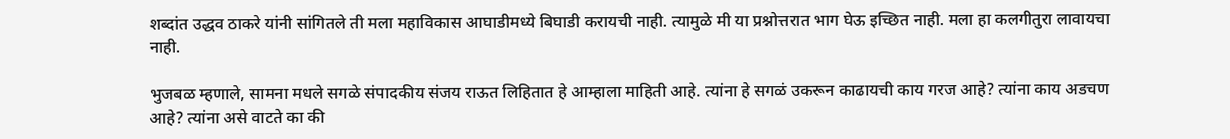शब्दांत उद्धव ठाकरे यांनी सांगितले ती मला महाविकास आघाडीमध्ये बिघाडी करायची नाही. त्यामुळे मी या प्रश्नोत्तरात भाग घेऊ इच्छित नाही. मला हा कलगीतुरा लावायचा नाही.

भुजबळ म्हणाले, सामना मधले सगळे संपादकीय संजय राऊत लिहितात हे आम्हाला माहिती आहे. त्यांना हे सगळं उकरून काढायची काय गरज आहे? त्यांना काय अडचण आहे? त्यांना असे वाटते का की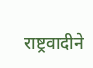राष्ट्रवादीने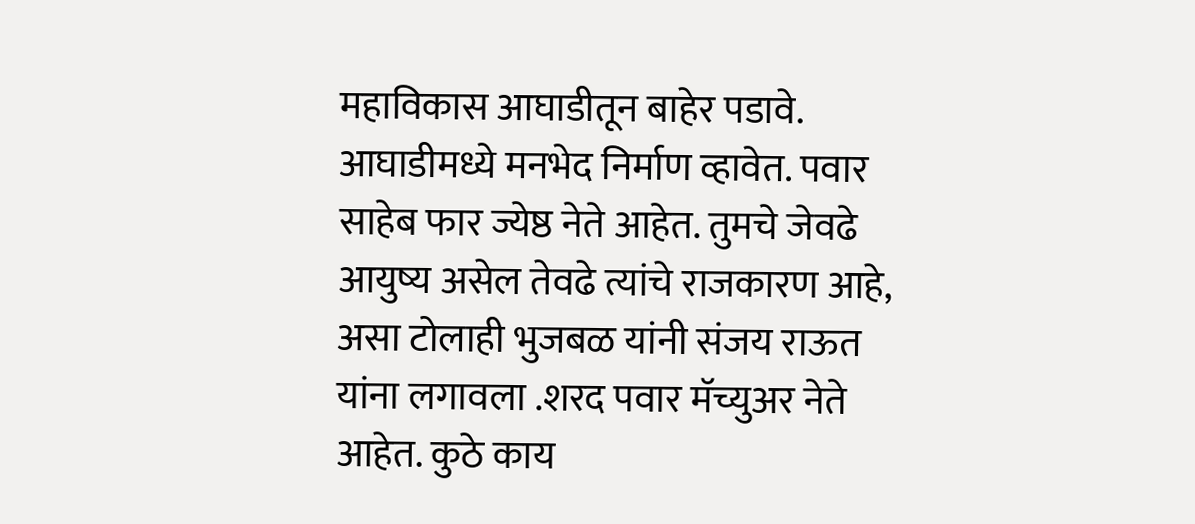महाविकास आघाडीतून बाहेर पडावे. आघाडीमध्ये मनभेद निर्माण व्हावेत. पवार साहेब फार ज्येष्ठ नेते आहेत. तुमचे जेवढे आयुष्य असेल तेवढे त्यांचे राजकारण आहे, असा टोलाही भुजबळ यांनी संजय राऊत यांना लगावला .शरद पवार मॅच्युअर नेते आहेत. कुठे काय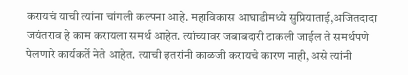करायचं याची त्यांना चांगली कल्पना आहे. महाविकास आघाडीमध्ये सुप्रियाताई,अजितदादा जयंतराव हे काम करायला समर्थ आहेत. त्यांच्यावर जबाबदारी टाकली जाईल ते समर्थपणे पेलणारे कार्यकर्ते नेते आहेत. त्याची इतरांनी काळजी करायचे कारण नाही, असे त्यांनी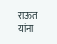राऊत यांना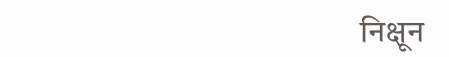निक्षून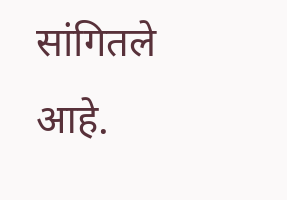सांगितले आहे.